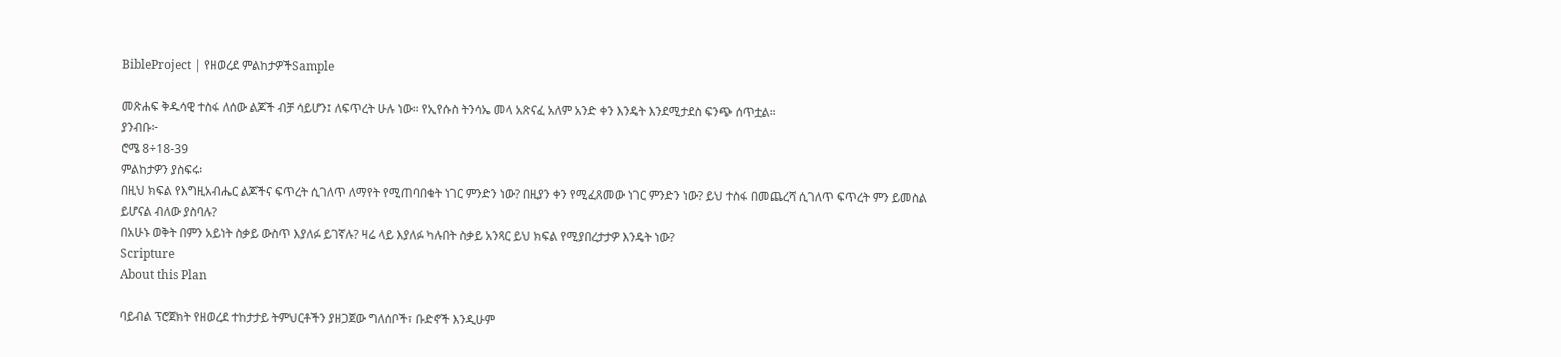BibleProject | የዘወረደ ምልከታዎችSample

መጽሐፍ ቅዱሳዊ ተስፋ ለሰው ልጆች ብቻ ሳይሆን፤ ለፍጥረት ሁሉ ነው። የኢየሱስ ትንሳኤ መላ አጽናፈ አለም አንድ ቀን እንዴት እንደሚታደስ ፍንጭ ሰጥቷል።
ያንብቡ፦
ሮሜ 8÷18-39
ምልከታዎን ያስፍሩ፡
በዚህ ክፍል የእግዚአብሔር ልጆችና ፍጥረት ሲገለጥ ለማየት የሚጠባበቁት ነገር ምንድን ነው? በዚያን ቀን የሚፈጸመው ነገር ምንድን ነው? ይህ ተስፋ በመጨረሻ ሲገለጥ ፍጥረት ምን ይመስል ይሆናል ብለው ያስባሉ?
በአሁኑ ወቅት በምን አይነት ስቃይ ውስጥ እያለፉ ይገኛሉ? ዛሬ ላይ እያለፉ ካሉበት ስቃይ አንጻር ይህ ክፍል የሚያበረታታዎ እንዴት ነው?
Scripture
About this Plan

ባይብል ፕሮጀክት የዘወረደ ተከታታይ ትምህርቶችን ያዘጋጀው ግለሰቦች፣ ቡድኖች እንዲሁም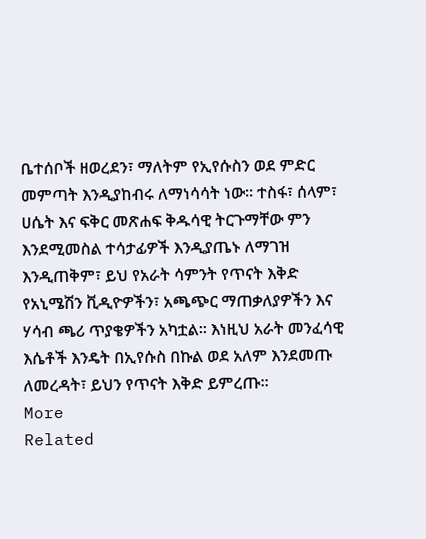ቤተሰቦች ዘወረደን፣ ማለትም የኢየሱስን ወደ ምድር መምጣት እንዲያከብሩ ለማነሳሳት ነው። ተስፋ፣ ሰላም፣ ሀሴት እና ፍቅር መጽሐፍ ቅዱሳዊ ትርጉማቸው ምን እንደሚመስል ተሳታፊዎች እንዲያጤኑ ለማገዝ እንዲጠቅም፣ ይህ የአራት ሳምንት የጥናት እቅድ የአኒሜሽን ቪዲዮዎችን፣ አጫጭር ማጠቃለያዎችን እና ሃሳብ ጫሪ ጥያቄዎችን አካቷል። እነዚህ አራት መንፈሳዊ እሴቶች እንዴት በኢየሱስ በኩል ወደ አለም እንደመጡ ለመረዳት፣ ይህን የጥናት እቅድ ይምረጡ።
More
Related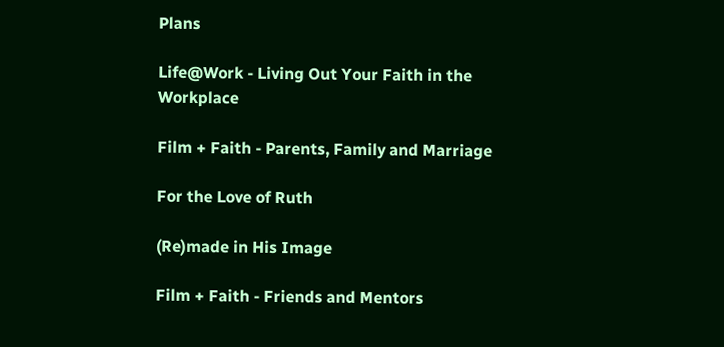Plans

Life@Work - Living Out Your Faith in the Workplace

Film + Faith - Parents, Family and Marriage

For the Love of Ruth

(Re)made in His Image

Film + Faith - Friends and Mentors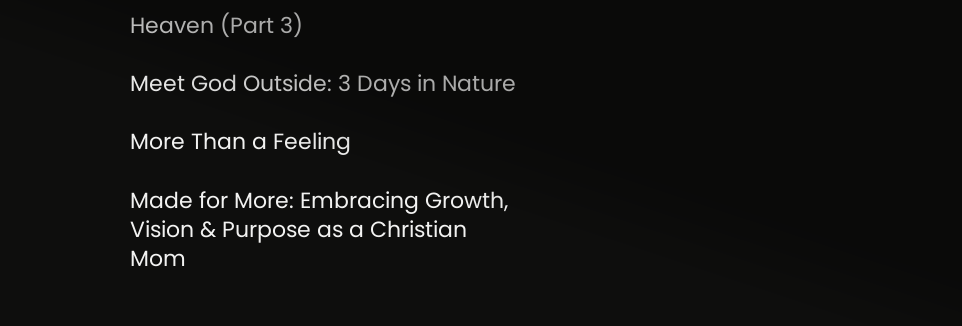Heaven (Part 3)

Meet God Outside: 3 Days in Nature

More Than a Feeling

Made for More: Embracing Growth, Vision & Purpose as a Christian Mom